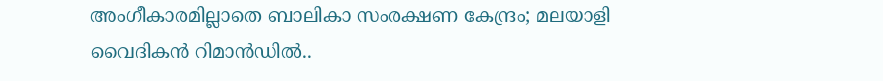അംഗീകാരമില്ലാതെ ബാലികാ സംരക്ഷണ കേന്ദ്രം; മലയാളി വൈദികന്‍ റിമാന്‍ഡില്‍..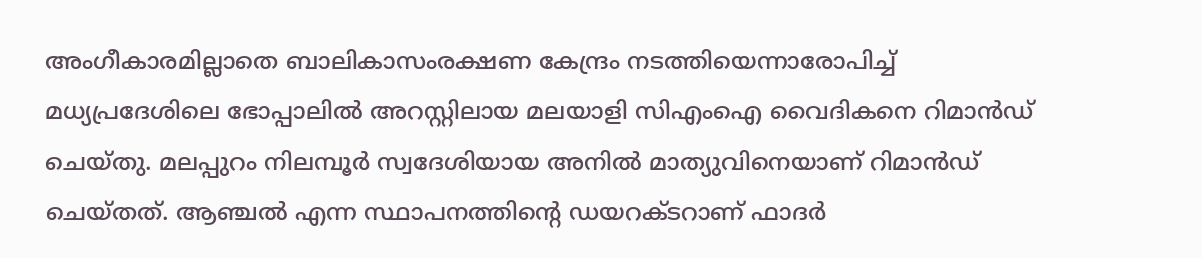അംഗീകാരമില്ലാതെ ബാലികാസംരക്ഷണ കേന്ദ്രം നടത്തിയെന്നാരോപിച്ച് മധ്യപ്രദേശിലെ ഭോപ്പാലില്‍ അറസ്റ്റിലായ മലയാളി സിഎംഐ വൈദികനെ റിമാന്‍ഡ് ചെയ്തു. മലപ്പുറം നിലമ്പൂര്‍ സ്വദേശിയായ അനില്‍ മാത്യുവിനെയാണ് റിമാന്‍ഡ് ചെയ്തത്. ആഞ്ചല്‍ എന്ന സ്ഥാപനത്തിന്‍റെ ഡയറക്ടറാണ് ഫാദര്‍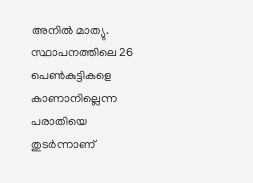അനില്‍ മാത്യു. സ്ഥാപനത്തിലെ 26 പെണ്‍കുട്ടികളെ കാണാനില്ലെന്ന പരാതിയെ തുടര്‍ന്നാണ്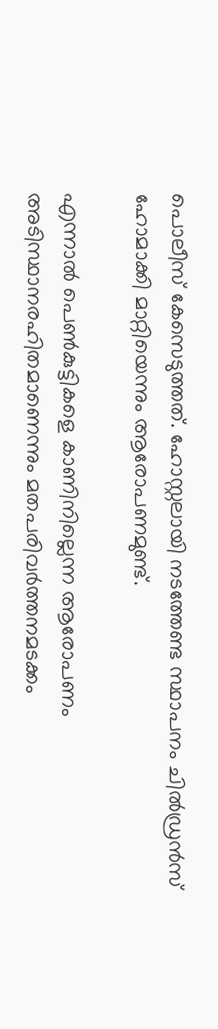പൊലീസ് കേസെടുത്തത്. ഹോസ്റ്റലായി നടത്തേണ്ട സ്ഥാപനം ചില്‍ഡ്രന്‍സ് ഹോമാക്കി മാറ്റിയെന്നും ആരോപണമുണ്ട്.

എന്നാല്‍ പെണ്‍കുട്ടികളെ കാണിനില്ലെന്ന ആരോപണം അടിസ്ഥാനരഹിതമാണെന്നും മതപരിവര്‍ത്തനമടക്കം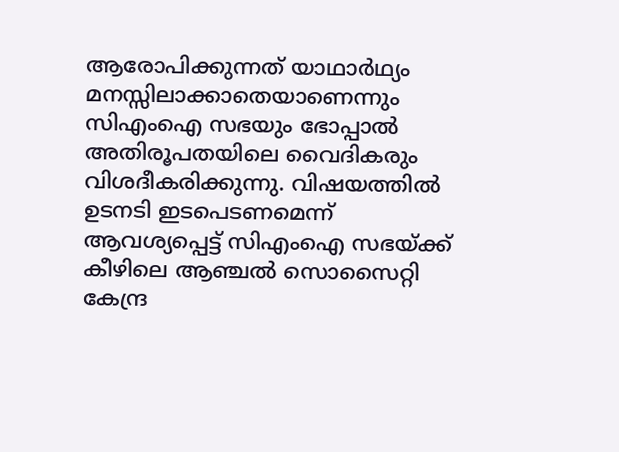ആരോപിക്കുന്നത് യാഥാര്‍ഥ്യം മനസ്സിലാക്കാതെയാണെന്നും സിഎംഐ സഭയും ഭോപ്പാല്‍ അതിരൂപതയിലെ വൈദികരും വിശദീകരിക്കുന്നു. വിഷയത്തില്‍ ഉടനടി ഇടപെടണമെന്ന് ആവശ്യപ്പെട്ട് സിഎംഐ സഭയ്ക്ക് കീഴിലെ ആഞ്ചല്‍ സൊസൈറ്റി കേന്ദ്ര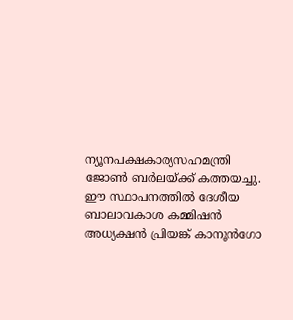ന്യൂനപക്ഷകാര്യസഹമന്ത്രി ജോണ്‍ ബര്‍ലയ്ക്ക് കത്തയച്ചു. ഈ സ്ഥാപനത്തില്‍ ദേശീയ ബാലാവകാശ കമ്മിഷന്‍ അധ്യക്ഷന്‍ പ്രിയങ്ക് കാനൂന്‍ഗോ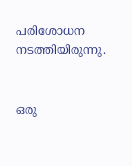പരിശോധന നടത്തിയിരുന്നു.


ഒരു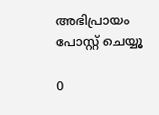അഭിപ്രായം പോസ്റ്റ് ചെയ്യൂ

0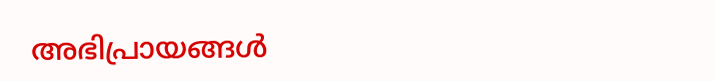അഭിപ്രായങ്ങള്‍